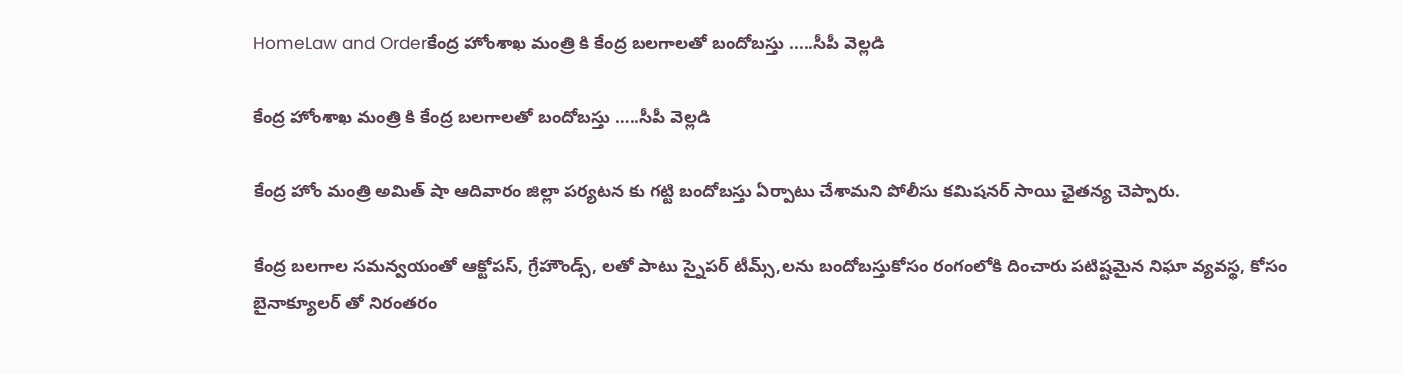HomeLaw and Orderకేంద్ర హోంశాఖ మంత్రి కి కేంద్ర బలగాలతో బందోబస్తు .....సీపీ వెల్లడి

కేంద్ర హోంశాఖ మంత్రి కి కేంద్ర బలగాలతో బందోబస్తు …..సీపీ వెల్లడి

కేంద్ర హోం మంత్రి అమిత్ షా ఆదివారం జిల్లా పర్యటన కు గట్టి బందోబస్తు ఏర్పాటు చేశామని పోలీసు కమిషనర్ సాయి ఛైతన్య చెప్పారు.

కేంద్ర బలగాల సమన్వయంతో ఆక్టోపస్, గ్రేహౌండ్స్, లతో పాటు స్నైపర్ టీమ్స్,లను బందోబస్తుకోసం రంగంలోకి దించారు పటిష్టమైన నిఘా వ్యవస్థ, కోసం బైనాక్యూలర్ తో నిరంతరం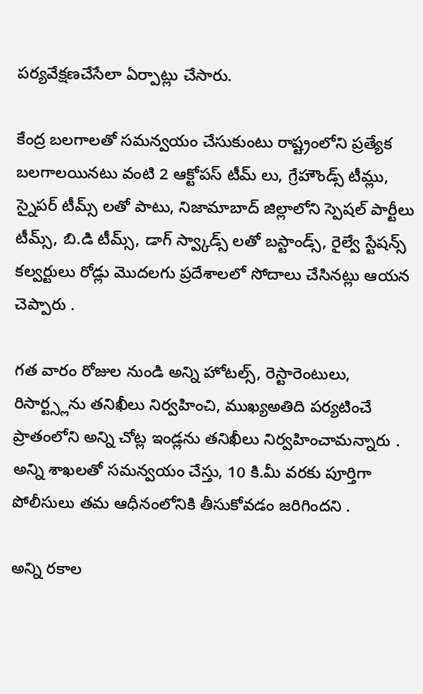పర్యవేక్షణచేసేలా ఏర్పాట్లు చేసారు.

కేంద్ర బలగాలతో సమన్వయం చేసుకుంటు రాష్ట్రంలోని ప్రత్యేక బలగాలయినటు వంటి 2 ఆక్టోపస్ టీమ్ లు, గ్రేహౌండ్స్ టీమ్లు, స్నైపర్ టీమ్స్ లతో పాటు, నిజామాబాద్ జిల్లాలోని స్పెషల్ పార్టీలు టీమ్స్, బి.డి టీమ్స్, డాగ్ స్వ్కాడ్స్ లతో బస్టాండ్స్, రైల్వే స్టేషన్స్ కల్వర్టులు రోడ్లు మొదలగు ప్రదేశాలలో సోదాలు చేసినట్లు ఆయన చెప్పారు .

గత వారం రోజుల నుండి అన్ని హోటల్స్, రెస్టారెంటులు, రిసార్ట్స్లను తనిఖీలు నిర్వహించి, ముఖ్యఅతిది పర్యటించే ప్రాతంలోని అన్ని చోట్ల ఇండ్లను తనిఖీలు నిర్వహించామన్నారు . అన్ని శాఖలతో సమన్వయం చేస్తు, 10 కి.మీ వరకు పూర్తిగా పోలీసులు తమ ఆధీనంలోనికి తీసుకోవడం జరిగిందని .

అన్ని రకాల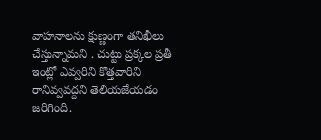వాహనాలను క్షుణ్ణంగా తనిఖీలు చేస్తున్నామని . చుట్టు ప్రక్కల ప్రతీ ఇంట్లో ఎవ్వరిని కొత్తవారిని రానివ్వవద్దని తెలియజేయడం జరిగింది.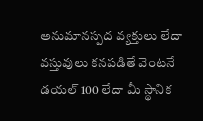అనుమానస్పద వ్యక్తులు లేదా వస్తువులు కనపడితే వెంటనే డయల్ 100 లేదా మీ స్థానిక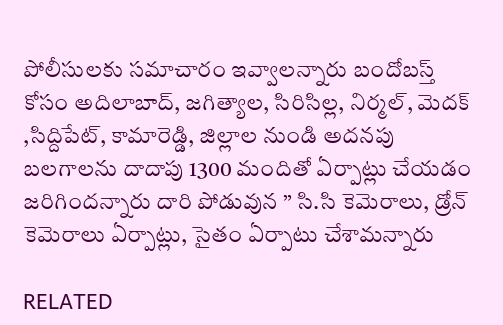పోలీసులకు సమాచారం ఇవ్వాలన్నారు బందోబస్త్ కోసం అదిలాబాద్, జగిత్యాల, సిరిసిల్ల, నిర్మల్, మెదక్ ,సిద్దిపేట్, కామారెడ్డి, జిల్లాల నుండి అదనపు బలగాలను దాదాపు 1300 మందితో ఏర్పాట్లు చేయడం జరిగిందన్నారు దారి పోడువున ” సి.సి కెమెరాలు, డ్రోన్ కెమెరాలు ఏర్పాట్లు, సైతం ఏర్పాటు చేశామన్నారు

RELATED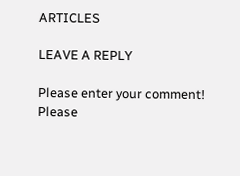ARTICLES

LEAVE A REPLY

Please enter your comment!
Please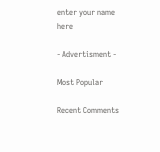enter your name here

- Advertisment -

Most Popular

Recent Comments